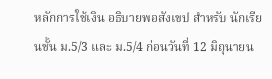หลักการใช้เงิน อธิบายพอสังเขป สำหรับ นักเรียนชั้น ม.5/3 และ ม.5/4 ก่อนวันที่ 12 มิถุนายน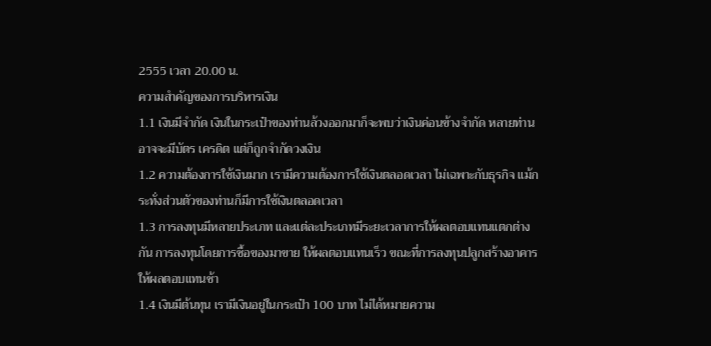2555 เวลา 20.00 น.
ความสำคัญของการบริหารเงิน
1.1 เงินมีจำกัด เงินในกระเป๋าของท่านล้วงออกมาก็จะพบว่าเงินค่อนข้างจำกัด หลายท่านอาจจะมีบัตร เครดิต แต่ก็ถูกจำกัดวงเงิน
1.2 ความต้องการใช้เงินมาก เรามีความต้องการใช้เงินตลอดเวลา ไม่เฉพาะกับธุรกิจ แม้กระทั่งส่วนตัวของท่านก็มีการใช้เงินตลอดเวลา
1.3 การลงทุนมีหลายประเภท และแต่ละประเภทมีระยะเวลาการให้ผลตอบแทนแตกต่างกัน การลงทุนโดยการซื้อของมาขาย ให้ผลตอบแทนเร็ว ขณะที่การลงทุนปลูกสร้างอาคารให้ผลตอบแทนช้า
1.4 เงินมีต้นทุน เรามีเงินอยู่ในกระเป๋า 100 บาท ไม่ได้หมายความ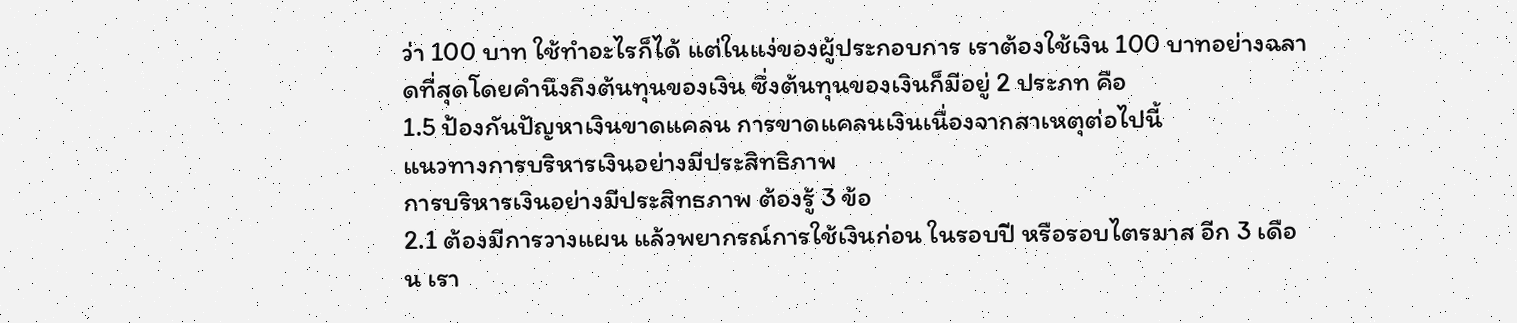ว่า 100 บาท ใช้ทำอะไรก็ได้ แต่ในแง่ของผู้ประกอบการ เราต้องใช้เงิน 100 บาทอย่างฉลาดที่สุดโดยคำนึงถึงต้นทุนของเงิน ซึ่งต้นทุนของเงินก็มีอยู่ 2 ประภท คือ
1.5 ป้องกันปัญหาเงินขาดแคลน การขาดแคลนเงินเนื่องจากสาเหตุต่อไปนี้
แนวทางการบริหารเงินอย่างมีประสิทธิภาพ
การบริหารเงินอย่างมีประสิทธภาพ ต้องรู้ 3 ข้อ
2.1 ต้องมีการวางแผน แล้วพยากรณ์การใช้เงินก่อน ในรอบปี หรือรอบไตรมาส อีก 3 เดือน เรา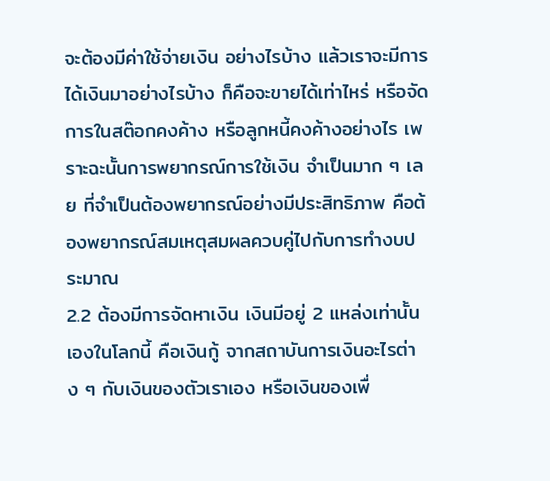จะต้องมีค่าใช้จ่ายเงิน อย่างไรบ้าง แล้วเราจะมีการได้เงินมาอย่างไรบ้าง ก็คือจะขายได้เท่าไหร่ หรือจัดการในสต๊อกคงค้าง หรือลูกหนี้คงค้างอย่างไร เพราะฉะนั้นการพยากรณ์การใช้เงิน จำเป็นมาก ๆ เลย ที่จำเป็นต้องพยากรณ์อย่างมีประสิทธิภาพ คือต้องพยากรณ์สมเหตุสมผลควบคู่ไปกับการทำงบประมาณ
2.2 ต้องมีการจัดหาเงิน เงินมีอยู่ 2 แหล่งเท่านั้นเองในโลกนี้ คือเงินกู้ จากสถาบันการเงินอะไรต่าง ๆ กับเงินของตัวเราเอง หรือเงินของเพื่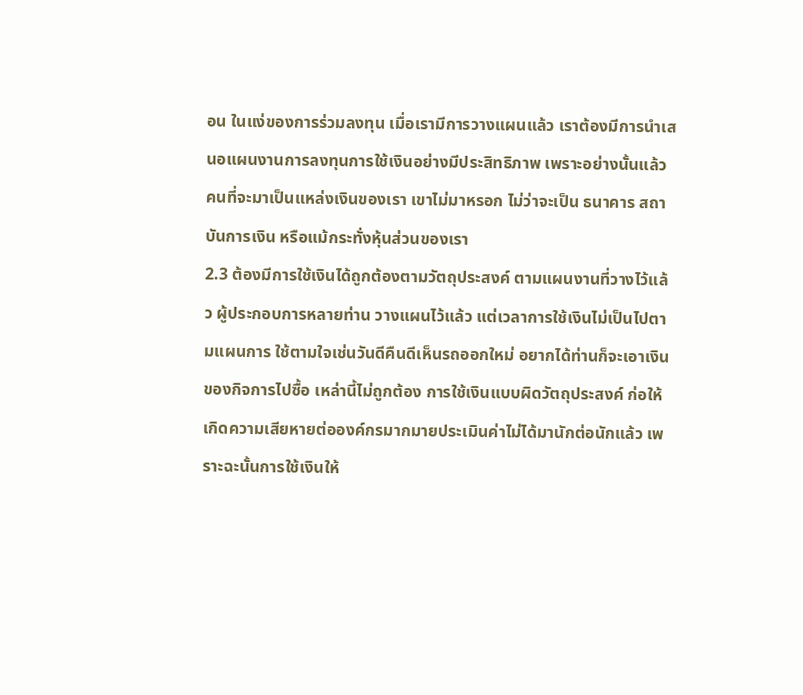อน ในแง่ของการร่วมลงทุน เมื่อเรามีการวางแผนแล้ว เราต้องมีการนำเสนอแผนงานการลงทุนการใช้เงินอย่างมีประสิทธิภาพ เพราะอย่างนั้นแล้ว คนที่จะมาเป็นแหล่งเงินของเรา เขาไม่มาหรอก ไม่ว่าจะเป็น ธนาคาร สถาบันการเงิน หรือแม้กระทั่งหุ้นส่วนของเรา
2.3 ต้องมีการใช้เงินได้ถูกต้องตามวัตถุประสงค์ ตามแผนงานที่วางไว้แล้ว ผู้ประกอบการหลายท่าน วางแผนไว้แล้ว แต่เวลาการใช้เงินไม่เป็นไปตามแผนการ ใช้ตามใจเช่นวันดีคืนดีเห็นรถออกใหม่ อยากได้ท่านก็จะเอาเงินของกิจการไปซื้อ เหล่านี้ไม่ถูกต้อง การใช้เงินแบบผิดวัตถุประสงค์ ก่อให้เกิดความเสียหายต่อองค์กรมากมายประเมินค่าไม่ได้มานักต่อนักแล้ว เพราะฉะนั้นการใช้เงินให้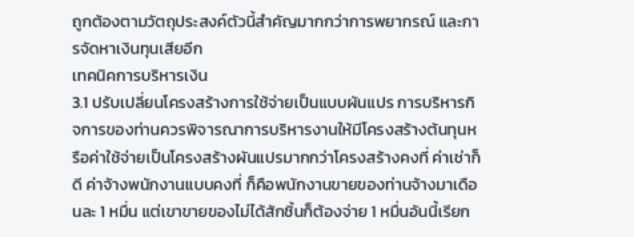ถูกต้องตามวัตถุประสงค์ตัวนี้สำคัญมากกว่าการพยากรณ์ และการจัดหาเงินทุนเสียอีก
เทคนิคการบริหารเงิน
3.1 ปรับเปลี่ยนโครงสร้างการใช้จ่ายเป็นแบบผันแปร การบริหารกิจการของท่านควรพิจารณาการบริหารงานให้มีโครงสร้างต้นทุนหรือค่าใช้จ่ายเป็นโครงสร้างผันแปรมากกว่าโครงสร้างคงที่ ค่าเช่าก็ดี ค่าจ้างพนักงานแบบคงที่ ก็คือพนักงานขายของท่านจ้างมาเดือนละ 1 หมื่น แต่เขาขายของไม่ได้สักชิ้นก็ต้องจ่าย 1 หมื่นอันนี้เรียก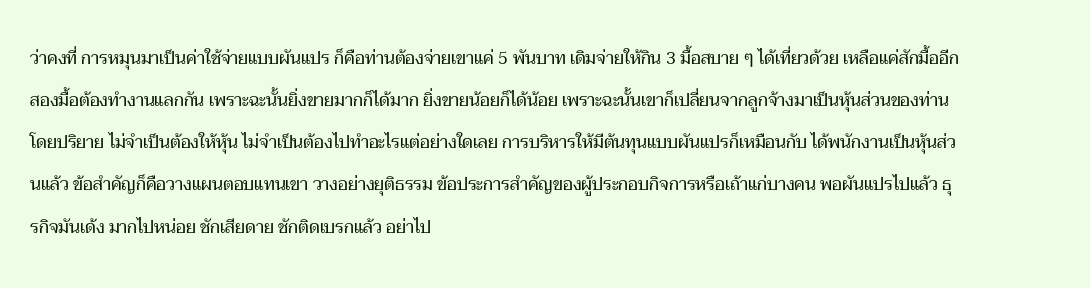ว่าคงที่ การหมุนมาเป็นค่าใช้จ่ายแบบผันแปร ก็คือท่านต้องจ่ายเขาแค่ 5 พันบาท เดิมจ่ายให้กิน 3 มื้อสบาย ๆ ได้เที่ยวด้วย เหลือแค่สักมื้ออีกสองมื้อต้องทำงานแลกกัน เพราะฉะนั้นยิ่งขายมากก็ได้มาก ยิ่งขายน้อยก็ได้น้อย เพราะฉะนั้นเขาก็เปลี่ยนจากลูกจ้างมาเป็นหุ้นส่วนของท่านโดยปริยาย ไม่จำเป็นต้องให้หุ้น ไม่จำเป็นต้องไปทำอะไรแต่อย่างใดเลย การบริหารให้มีต้นทุนแบบผันแปรก็เหมือนกับ ได้พนักงานเป็นหุ้นส่วนแล้ว ข้อสำคัญก็คือวางแผนตอบแทนเขา วางอย่างยุติธรรม ข้อประการสำคัญของผู้ประกอบกิจการหรือเถ้าแก่บางคน พอผันแปรไปแล้ว ธุรกิจมันเด้ง มากไปหน่อย ชักเสียดาย ชักติดเบรกแล้ว อย่าไป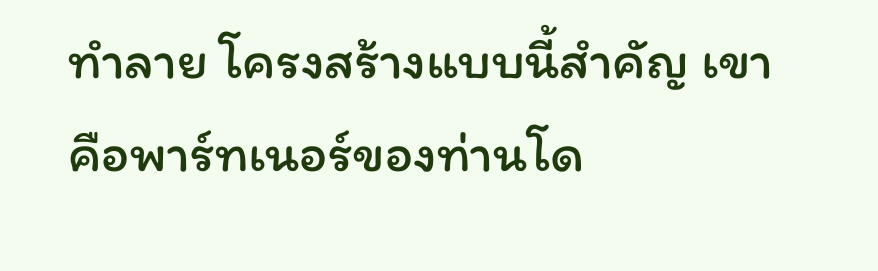ทำลาย โครงสร้างแบบนี้สำคัญ เขาคือพาร์ทเนอร์ของท่านโด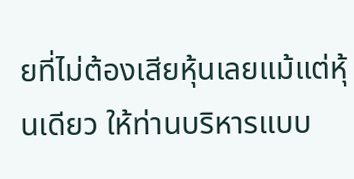ยที่ไม่ต้องเสียหุ้นเลยแม้แต่หุ้นเดียว ให้ท่านบริหารแบบ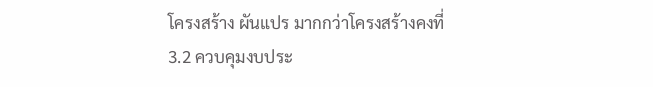โครงสร้าง ผันแปร มากกว่าโครงสร้างคงที่
3.2 ควบคุมงบประ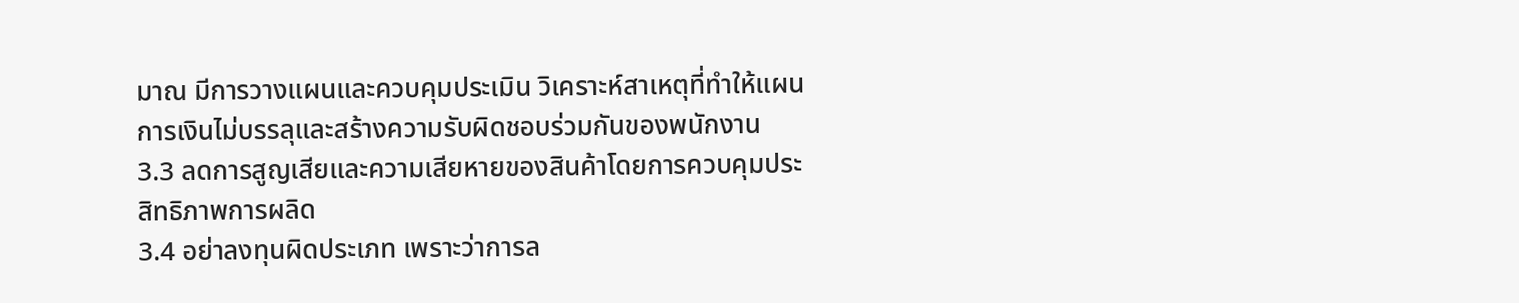มาณ มีการวางแผนและควบคุมประเมิน วิเคราะห์สาเหตุที่ทำให้แผนการเงินไม่บรรลุและสร้างความรับผิดชอบร่วมกันของพนักงาน
3.3 ลดการสูญเสียและความเสียหายของสินค้าโดยการควบคุมประสิทธิภาพการผลิด
3.4 อย่าลงทุนผิดประเภท เพราะว่าการล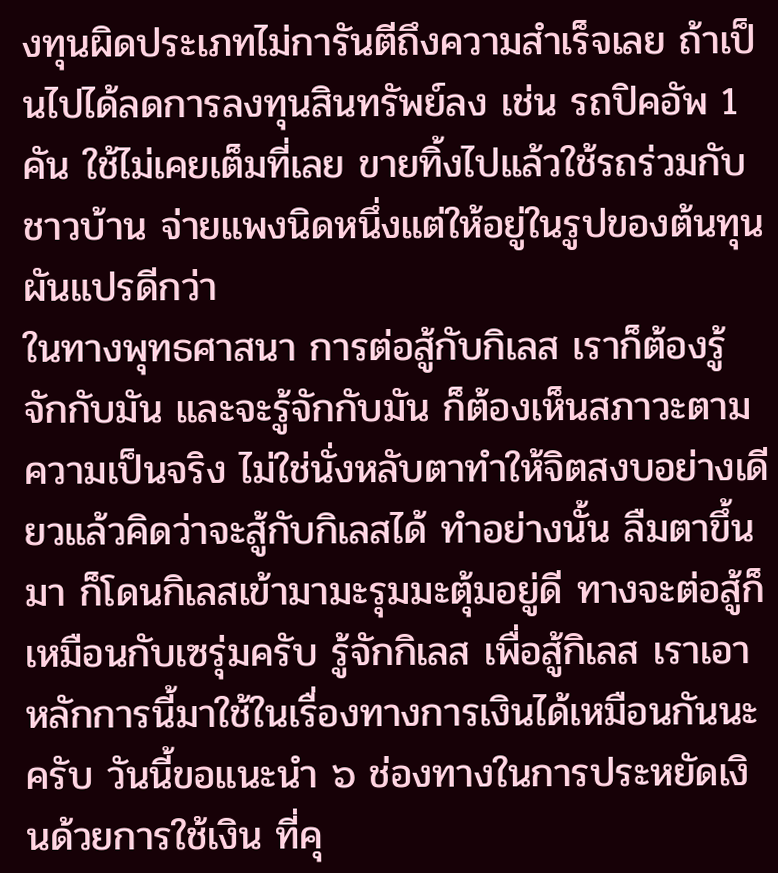งทุนผิดประเภทไม่การันตีถึงความสำเร็จเลย ถ้าเป็นไปได้ลดการลงทุนสินทรัพย์ลง เช่น รถปิคอัพ 1 คัน ใช้ไม่เคยเต็มที่เลย ขายทิ้งไปแล้วใช้รถร่วมกับชาวบ้าน จ่ายแพงนิดหนึ่งแต่ให้อยู่ในรูปของต้นทุนผันแปรดีกว่า
ในทางพุทธศาสนา การต่อสู้กับกิเลส เราก็ต้องรู้จักกับมัน และจะรู้จักกับมัน ก็ต้องเห็นสภาวะตามความเป็นจริง ไม่ใช่นั่งหลับตาทำให้จิตสงบอย่างเดียวแล้วคิดว่าจะสู้กับกิเลสได้ ทำอย่างนั้น ลืมตาขึ้นมา ก็โดนกิเลสเข้ามามะรุมมะตุ้มอยู่ดี ทางจะต่อสู้ก็เหมือนกับเซรุ่มครับ รู้จักกิเลส เพื่อสู้กิเลส เราเอาหลักการนี้มาใช้ในเรื่องทางการเงินได้เหมือนกันนะครับ วันนี้ขอแนะนำ ๖ ช่องทางในการประหยัดเงินด้วยการใช้เงิน ที่คุ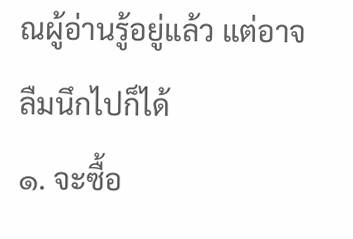ณผู้อ่านรู้อยู่แล้ว แต่อาจลืมนึกไปก็ได้
๑. จะซื้อ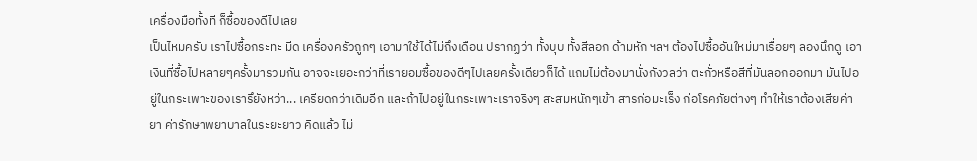เครื่องมือทั้งที ก็ซื้อของดีไปเลย
เป็นไหมครับ เราไปซื้อกระทะ มีด เครื่องครัวถูกๆ เอามาใช้ได้ไม่ถึงเดือน ปรากฏว่า ทั้งบุบ ทั้งสีลอก ด้ามหัก ฯลฯ ต้องไปซื้ออันใหม่มาเรื่อยๆ ลองนึกดู เอาเงินที่ซื้อไปหลายๆครั้งมารวมกัน อาจจะเยอะกว่าที่เรายอมซื้อของดีๆไปเลยครั้งเดียวก็ได้ แถมไม่ต้องมานั่งกังวลว่า ตะกั่วหรือสีที่มันลอกออกมา มันไปอยู่ในกระเพาะของเรารึยังหว่า... เครียดกว่าเดิมอีก และถ้าไปอยู่ในกระเพาะเราจริงๆ สะสมหนักๆเข้า สารก่อมะเร็ง ก่อโรคภัยต่างๆ ทำให้เราต้องเสียค่ายา ค่ารักษาพยาบาลในระยะยาว คิดแล้ว ไม่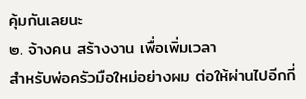คุ้มกันเลยนะ
๒. จ้างคน สร้างงาน เพื่อเพิ่มเวลา
สำหรับพ่อครัวมือใหม่อย่างผม ต่อให้ผ่านไปอีกกี่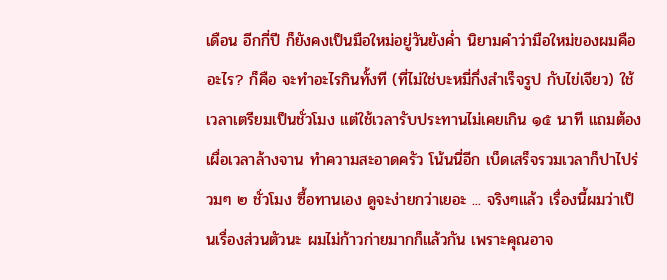เดือน อีกกี่ปี ก็ยังคงเป็นมือใหม่อยู่วันยังค่ำ นิยามคำว่ามือใหม่ของผมคืออะไร? ก็คือ จะทำอะไรกินทั้งที (ที่ไม่ใช่บะหมี่กึ่งสำเร็จรูป กับไข่เจียว) ใช้เวลาเตรียมเป็นชั่วโมง แต่ใช้เวลารับประทานไม่เคยเกิน ๑๕ นาที แถมต้องเผื่อเวลาล้างจาน ทำความสะอาดครัว โน้นนี่อีก เบ็ดเสร็จรวมเวลาก็ปาไปร่วมๆ ๒ ชั่วโมง ซื้อทานเอง ดูจะง่ายกว่าเยอะ ... จริงๆแล้ว เรื่องนี้ผมว่าเป็นเรื่องส่วนตัวนะ ผมไม่ก้าวก่ายมากก็แล้วกัน เพราะคุณอาจ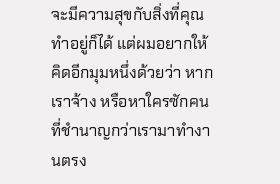จะมีความสุขกับสิ่งที่คุณทำอยู่ก็ได้ แต่ผมอยากให้คิดอีกมุมหนึ่งด้วยว่า หากเราจ้าง หรือหาใครซักคนที่ชำนาญกว่าเรามาทำงานตรง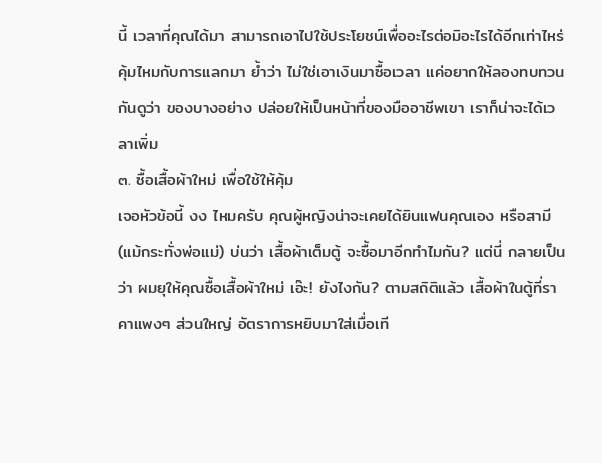นี้ เวลาที่คุณได้มา สามารถเอาไปใช้ประโยชน์เพื่ออะไรต่อมิอะไรได้อีกเท่าไหร่ คุ้มไหมกับการแลกมา ย้ำว่า ไม่ใช่เอาเงินมาซื้อเวลา แค่อยากให้ลองทบทวนกันดูว่า ของบางอย่าง ปล่อยให้เป็นหน้าที่ของมืออาชีพเขา เราก็น่าจะได้เวลาเพิ่ม
๓. ซื้อเสื้อผ้าใหม่ เพื่อใช้ให้คุ้ม
เจอหัวข้อนี้ งง ไหมครับ คุณผู้หญิงน่าจะเคยได้ยินแฟนคุณเอง หรือสามี (แม้กระทั่งพ่อแม่) บ่นว่า เสื้อผ้าเต็มตู้ จะซื้อมาอีกทำไมกัน? แต่นี่ กลายเป็นว่า ผมยุให้คุณซื้อเสื้อผ้าใหม่ เอ๊ะ! ยังไงกัน? ตามสถิติแล้ว เสื้อผ้าในตู้ที่ราคาแพงๆ ส่วนใหญ่ อัตราการหยิบมาใส่เมื่อเที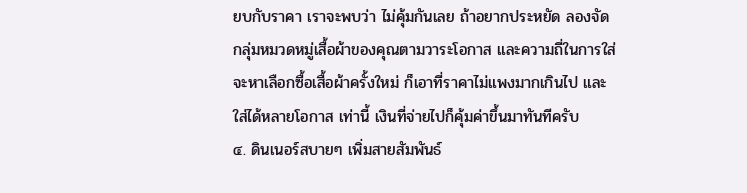ยบกับราคา เราจะพบว่า ไม่คุ้มกันเลย ถ้าอยากประหยัด ลองจัดกลุ่มหมวดหมู่เสื้อผ้าของคุณตามวาระโอกาส และความถี่ในการใส่ จะหาเลือกซื้อเสื้อผ้าครั้งใหม่ ก็เอาที่ราคาไม่แพงมากเกินไป และใส่ได้หลายโอกาส เท่านี้ เงินที่จ่ายไปก็คุ้มค่าขึ้นมาทันทีครับ
๔. ดินเนอร์สบายๆ เพิ่มสายสัมพันธ์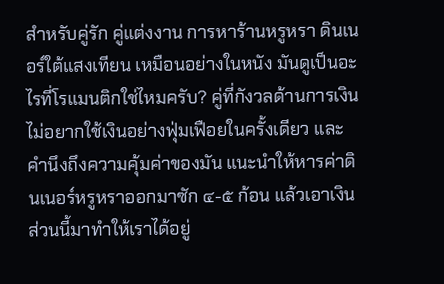สำหรับคู่รัก คู่แต่งงาน การหาร้านหรูหรา ดินเนอร์ใต้แสงเทียน เหมือนอย่างในหนัง มันดูเป็นอะไรที่โรแมนติกใช่ไหมครับ? คู่ที่กังวลด้านการเงินไม่อยากใช้เงินอย่างฟุ่มเฟือยในครั้งเดียว และคำนึงถึงความคุ้มค่าของมัน แนะนำให้หารค่าดินเนอร์หรูหราออกมาซัก ๔-๕ ก้อน แล้วเอาเงินส่วนนี้มาทำให้เราได้อยู่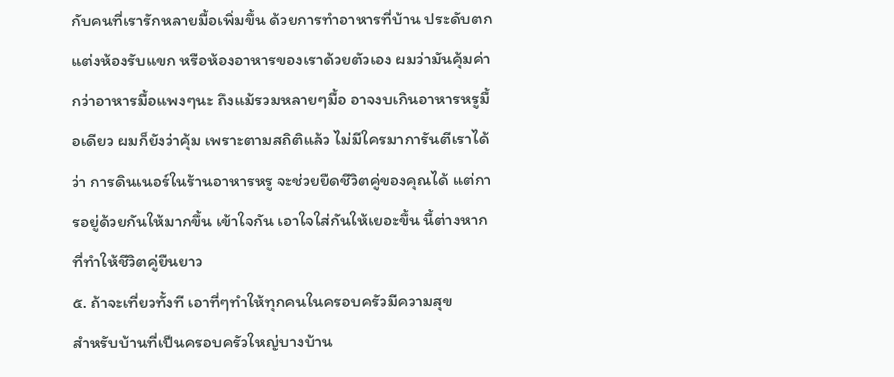กับคนที่เรารักหลายมื้อเพิ่มขึ้น ด้วยการทำอาหารที่บ้าน ประดับตกแต่งห้องรับแขก หรือห้องอาหารของเราด้วยตัวเอง ผมว่ามันคุ้มค่ากว่าอาหารมื้อแพงๆนะ ถึงแม้รวมหลายๆมื้อ อาจงบเกินอาหารหรูมื้อเดียว ผมก็ยังว่าคุ้ม เพราะตามสถิติแล้ว ไม่มีใครมาการันตีเราได้ว่า การดินเนอร์ในร้านอาหารหรู จะช่วยยืดชีวิตคู่ของคุณได้ แต่การอยู่ด้วยกันให้มากขึ้น เข้าใจกัน เอาใจใส่กันให้เยอะขึ้น นี้ต่างหากที่ทำให้ชีวิตคู่ยืนยาว
๕. ถ้าจะเที่ยวทั้งที เอาที่ๆทำให้ทุกคนในครอบครัวมีความสุข
สำหรับบ้านที่เป็นครอบครัวใหญ่บางบ้าน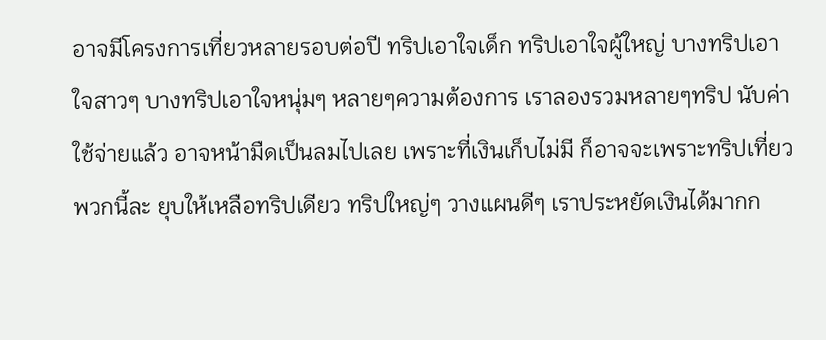อาจมีโครงการเที่ยวหลายรอบต่อปี ทริปเอาใจเด็ก ทริปเอาใจผู้ใหญ่ บางทริปเอาใจสาวๆ บางทริปเอาใจหนุ่มๆ หลายๆความต้องการ เราลองรวมหลายๆทริป นับค่าใช้จ่ายแล้ว อาจหน้ามืดเป็นลมไปเลย เพราะที่เงินเก็บไม่มี ก็อาจจะเพราะทริปเที่ยวพวกนี้ละ ยุบให้เหลือทริปเดียว ทริปใหญ่ๆ วางแผนดีๆ เราประหยัดเงินได้มากก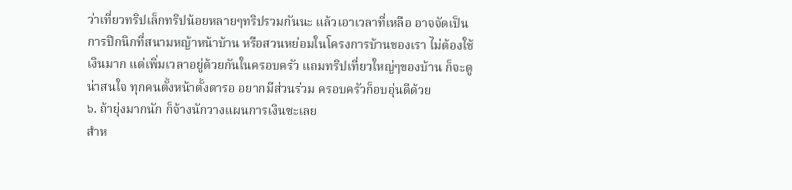ว่าเที่ยวทริปเล็กทริปน้อยหลายๆทริปรวมกันนะ แล้วเอาเวลาที่เหลือ อาจจัดเป็นการปิกนิกที่สนามหญ้าหน้าบ้าน หรือสวนหย่อมในโครงการบ้านของเรา ไม่ต้องใช้เงินมาก แต่เพิ่มเวลาอยู่ด้วยกันในครอบครัว แถมทริปเที่ยวใหญ่ๆของบ้าน ก็จะดูน่าสนใจ ทุกคนตั้งหน้าตั้งตารอ อยากมีส่วนร่วม ครอบครัวก็อบอุ่นดีด้วย
๖. ถ้ายุ่งมากนัก ก็จ้างนักวางแผนการเงินซะเลย
สำห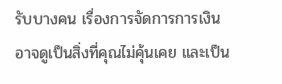รับบางคน เรื่องการจัดการการเงิน อาจดูเป็นสิ่งที่คุณไม่คุ้นเคย และเป็น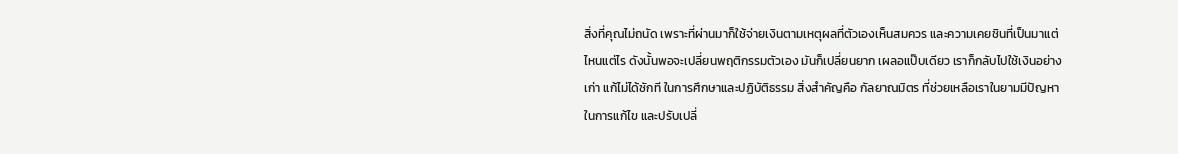สิ่งที่คุณไม่ถนัด เพราะที่ผ่านมาก็ใช้จ่ายเงินตามเหตุผลที่ตัวเองเห็นสมควร และความเคยชินที่เป็นมาแต่ไหนแต่ไร ดังนั้นพอจะเปลี่ยนพฤติกรรมตัวเอง มันก็เปลี่ยนยาก เผลอแป๊บเดียว เราก็กลับไปใช้เงินอย่างเก่า แก้ไม่ได้ซักที ในการศึกษาและปฏิบัติธรรม สิ่งสำคัญคือ กัลยาณมิตร ที่ช่วยเหลือเราในยามมีปัญหา ในการแก้ไข และปรับเปลี่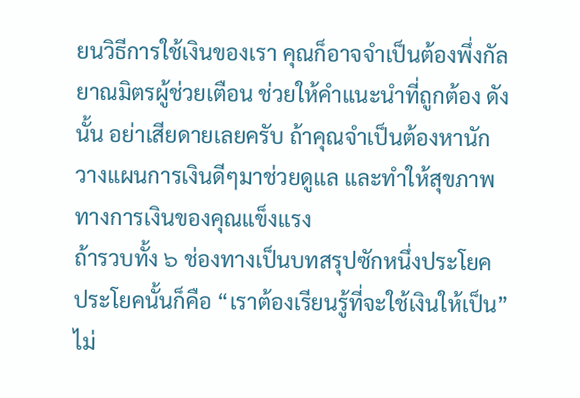ยนวิธีการใช้เงินของเรา คุณก็อาจจำเป็นต้องพึ่งกัลยาณมิตรผู้ช่วยเตือน ช่วยให้คำแนะนำที่ถูกต้อง ดังนั้น อย่าเสียดายเลยครับ ถ้าคุณจำเป็นต้องหานักวางแผนการเงินดีๆมาช่วยดูแล และทำให้สุขภาพทางการเงินของคุณแข็งแรง
ถ้ารวบทั้ง ๖ ช่องทางเป็นบทสรุปซักหนึ่งประโยค ประโยคนั้นก็คือ “เราต้องเรียนรู้ที่จะใช้เงินให้เป็น” ไม่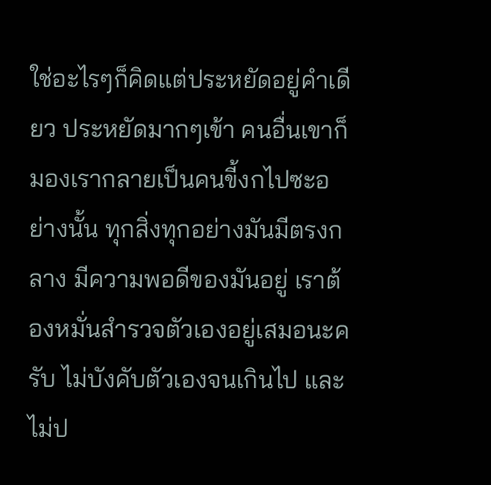ใช่อะไรๆก็คิดแต่ประหยัดอยู่คำเดียว ประหยัดมากๆเข้า คนอื่นเขาก็มองเรากลายเป็นคนขี้งกไปซะอย่างนั้น ทุกสิ่งทุกอย่างมันมีตรงกลาง มีความพอดีของมันอยู่ เราต้องหมั่นสำรวจตัวเองอยู่เสมอนะครับ ไม่บังคับตัวเองจนเกินไป และไม่ป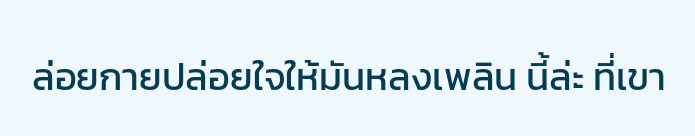ล่อยกายปล่อยใจให้มันหลงเพลิน นี้ล่ะ ที่เขา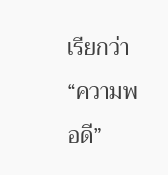เรียกว่า “ความพอดี”